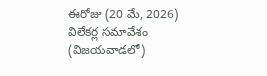ఈరోజు (20 మే, 2026) విలేకర్ల సమావేశం (విజయవాడలో)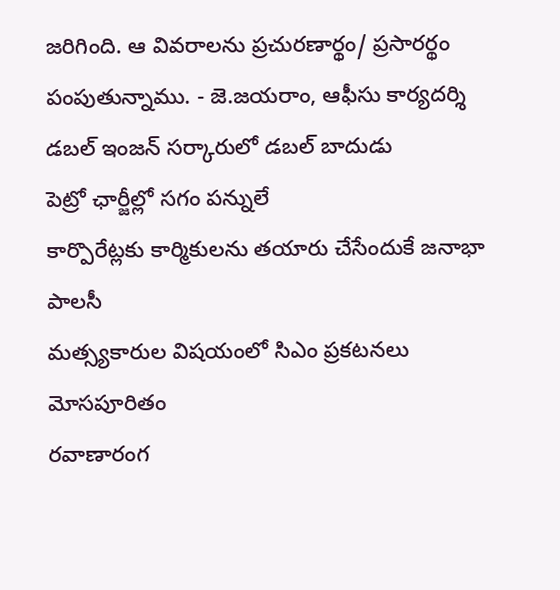జరిగింది. ఆ వివరాలను ప్రచురణార్థం/ ప్రసారర్థం పంపుతున్నాము. - జె.జయరాం, ఆఫీసు కార్యదర్శి
డబల్ ఇంజన్ సర్కారులో డబల్ బాదుడు
పెట్రో ఛార్జీల్లో సగం పన్నులే
కార్పొరేట్లకు కార్మికులను తయారు చేసేందుకే జనాభా పాలసీ
మత్స్యకారుల విషయంలో సిఎం ప్రకటనలు మోసపూరితం
రవాణారంగ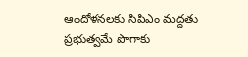ఆందోళనలకు సిపిఎం మద్దతు
ప్రభుత్వమే పొగాకు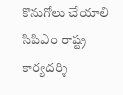కొనుగోలు చేయాలి
సిపిఎం రాష్ట్ర కార్యదర్శి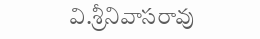వి.శ్రీనివాసరావు